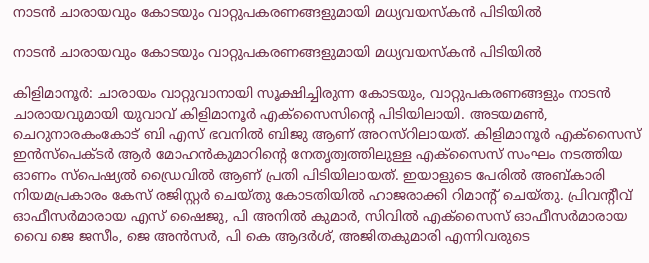നാടന്‍ ചാരായവും കോടയും വാറ്റുപകരണങ്ങളുമായി മധ്യവയസ്കന്‍ പിടിയില്‍

നാടന്‍ ചാരായവും കോടയും വാറ്റുപകരണങ്ങളുമായി മധ്യവയസ്കന്‍ പിടിയില്‍

കിളിമാനൂർ: ചാരായം വാറ്റുവാനായി സൂക്ഷിച്ചിരുന്ന കോടയും, വാറ്റുപകരണങ്ങളും നാടൻ ചാരായവുമായി യുവാവ് കിളിമാനൂർ എക്സൈസിന്റെ പിടിയിലായി. അടയമൺ, ചെറുനാരകംകോട് ബി എസ് ഭവനിൽ ബിജു ആണ് അറസ്റിലായത്. കിളിമാനൂർ എക്സൈസ് ഇൻസ്പെക്ടർ ആർ മോഹൻകുമാറിന്റെ നേതൃത്വത്തിലുള്ള എക്സൈസ് സംഘം നടത്തിയ ഓണം സ്പെഷ്യൽ ഡ്രൈവിൽ ആണ് പ്രതി പിടിയിലായത്. ഇയാളുടെ പേരിൽ അബ്കാരി നിയമപ്രകാരം കേസ് രജിസ്റ്റർ ചെയ്തു കോടതിയിൽ ഹാജരാക്കി റിമാന്റ് ചെയ്തു. പ്രിവൻ്റീവ് ഓഫീസർമാരായ എസ് ഷൈജു, പി അനിൽ കുമാർ, സിവിൽ എക്സൈസ് ഓഫീസർമാരായ വൈ ജെ ജസീം, ജെ അൻസർ, പി കെ ആദർശ്, അജിതകുമാരി എന്നിവരുടെ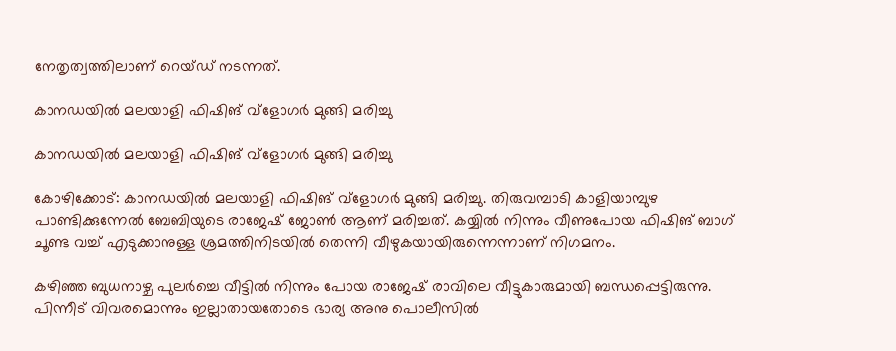നേതൃത്വത്തിലാണ് റെയ്‌ഡ് നടന്നത്.

കാനഡയിൽ മലയാളി ഫിഷിങ് വ്‌ളോഗർ മുങ്ങി മരിച്ചു

കാനഡയിൽ മലയാളി ഫിഷിങ് വ്‌ളോഗർ മുങ്ങി മരിച്ചു

കോഴിക്കോട്: കാനഡയിൽ മലയാളി ഫിഷിങ് വ്‌ളോഗർ മുങ്ങി മരിച്ചു. തിരുവമ്പാടി കാളിയാമ്പുഴ പാണ്ടിക്കുന്നേൽ ബേബിയുടെ രാജേഷ് ജോൺ ആണ് മരിച്ചത്. കയ്യിൽ നിന്നും വീണുപോയ ഫിഷിങ് ബാഗ് ചൂണ്ട വച്ച് എടുക്കാനുള്ള ശ്രമത്തിനിടയിൽ തെന്നി വീഴുകയായിരുന്നെന്നാണ് നിഗമനം.

കഴിഞ്ഞ ബുധനാഴ്ച പുലർച്ചെ വീട്ടിൽ നിന്നും പോയ രാജേഷ് രാവിലെ വീട്ടുകാരുമായി ബന്ധപ്പെട്ടിരുന്നു. പിന്നീട് വിവരമൊന്നും ഇല്ലാതായതോടെ ഭാര്യ അനു പൊലീസിൽ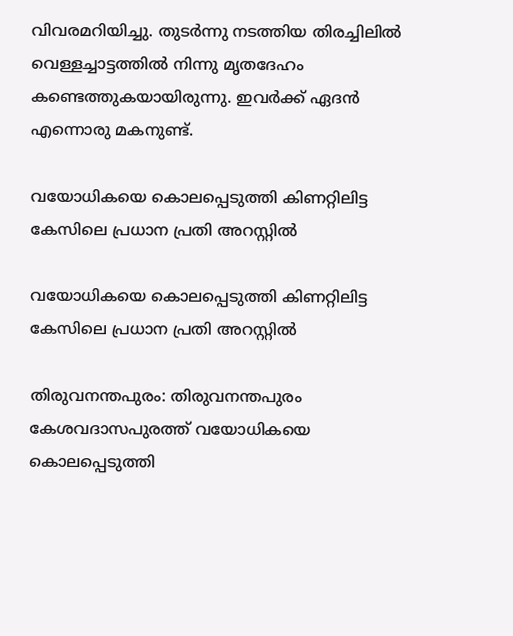വിവരമറിയിച്ചു. തുടർന്നു നടത്തിയ തിരച്ചിലിൽ വെള്ളച്ചാട്ടത്തിൽ നിന്നു മൃതദേഹം കണ്ടെത്തുകയായിരുന്നു. ഇവർക്ക് ഏദൻ എന്നൊരു മകനുണ്ട്.

വയോധികയെ കൊലപ്പെടുത്തി കിണറ്റിലിട്ട കേസിലെ പ്രധാന പ്രതി അറസ്റ്റിൽ

വയോധികയെ കൊലപ്പെടുത്തി കിണറ്റിലിട്ട കേസിലെ പ്രധാന പ്രതി അറസ്റ്റിൽ

തിരുവനന്തപുരം: തിരുവനന്തപുരം കേശവദാസപുരത്ത് വയോധികയെ കൊലപ്പെടുത്തി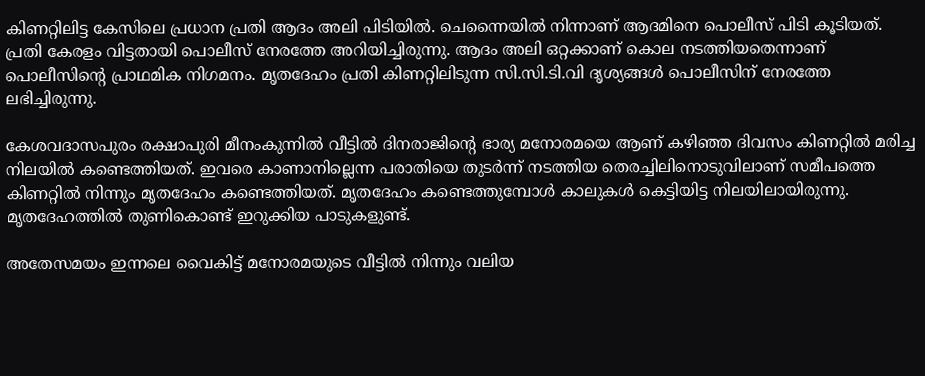കിണറ്റിലിട്ട കേസിലെ പ്രധാന പ്രതി ആദം അലി പിടിയില്‍. ചെന്നൈയിൽ നിന്നാണ് ആദമിനെ പൊലീസ് പിടി കൂടിയത്. പ്രതി കേരളം വിട്ടതായി പൊലീസ് നേരത്തേ അറിയിച്ചിരുന്നു. ആദം അലി ഒറ്റക്കാണ് കൊല നടത്തിയതെന്നാണ് പൊലീസിന്‍റെ പ്രാഥമിക നിഗമനം. മൃതദേഹം പ്രതി കിണറ്റിലിടുന്ന സി.സി.ടി.വി ദൃശ്യങ്ങൾ പൊലീസിന് നേരത്തേ ലഭിച്ചിരുന്നു.

കേശവദാസപുരം രക്ഷാപുരി മീനംകുന്നിൽ വീട്ടിൽ ദിനരാജിന്‍റെ ഭാര്യ മനോരമയെ ആണ് കഴിഞ്ഞ ദിവസം കിണറ്റിൽ മരിച്ച നിലയിൽ കണ്ടെത്തിയത്. ഇവരെ കാണാനില്ലെന്ന പരാതിയെ തുടർന്ന് നടത്തിയ തെരച്ചിലിനൊടുവിലാണ് സമീപത്തെ കിണറ്റിൽ നിന്നും മൃതദേഹം കണ്ടെത്തിയത്. മൃതദേഹം കണ്ടെത്തുമ്പോൾ കാലുകൾ കെട്ടിയിട്ട നിലയിലായിരുന്നു. മൃതദേഹത്തിൽ തുണികൊണ്ട് ഇറുക്കിയ പാടുകളുണ്ട്.

അതേസമയം ഇന്നലെ വൈകിട്ട് മനോരമയുടെ വീട്ടിൽ നിന്നും വലിയ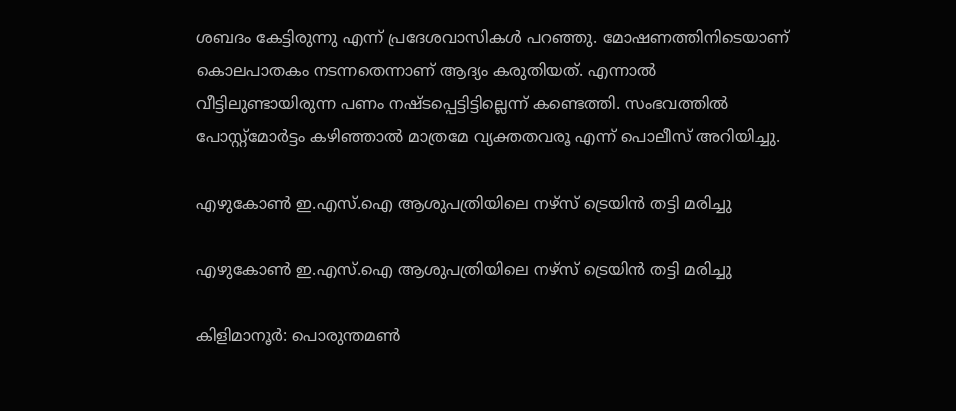ശബദം കേട്ടിരുന്നു എന്ന് പ്രദേശവാസികൾ പറഞ്ഞു. മോഷണത്തിനിടെയാണ് കൊലപാതകം നടന്നതെന്നാണ് ആദ്യം കരുതിയത്. എന്നാല്‍ വീട്ടിലുണ്ടായിരുന്ന പണം നഷ്ടപ്പെട്ടിട്ടില്ലെന്ന് കണ്ടെത്തി. സംഭവത്തിൽ പോസ്റ്റ്‌മോർട്ടം കഴിഞ്ഞാൽ മാത്രമേ വ്യക്തതവരൂ എന്ന് പൊലീസ് അറിയിച്ചു.

എഴുകോൺ ഇ.എസ്.ഐ ആശുപത്രിയിലെ നഴ്സ് ട്രെയിൻ തട്ടി മരിച്ചു

എഴുകോൺ ഇ.എസ്.ഐ ആശുപത്രിയിലെ നഴ്സ് ട്രെയിൻ തട്ടി മരിച്ചു

കിളിമാനൂർ: പൊരുന്തമൺ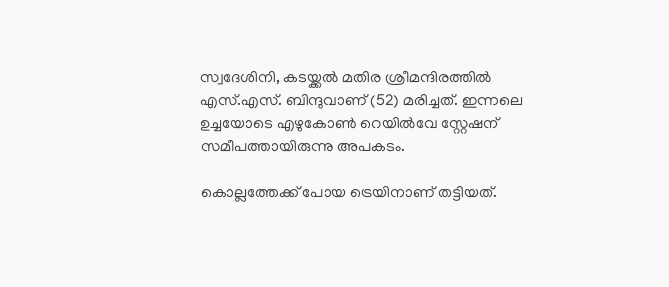സ്വദേശിനി, കടയ്ക്കൽ മതിര ശ്രീമന്ദിരത്തിൽ എസ്.എസ്. ബിന്ദുവാണ് (52) മരിച്ചത്. ഇന്നലെ ഉച്ചയോടെ എഴുകോൺ റെയിൽവേ സ്റ്റേഷന് സമീപത്തായിരുന്നു അപകടം.

കൊല്ലത്തേക്ക് പോയ ട്രെയിനാണ് തട്ടിയത്.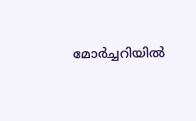മോർച്ചറിയിൽ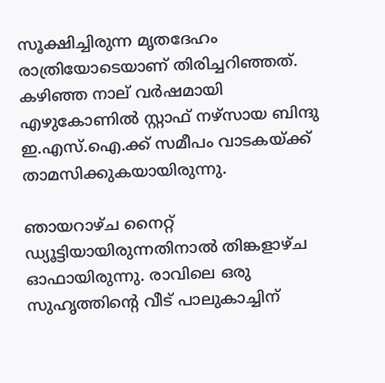സൂക്ഷിച്ചിരുന്ന മൃതദേഹം രാത്രിയോടെയാണ് തിരിച്ചറിഞ്ഞത്. കഴിഞ്ഞ നാല് വർഷമായി എഴുകോണിൽ സ്റ്റാഫ് നഴ്സായ ബിന്ദു ഇ.എസ്.ഐ.ക്ക് സമീപം വാടകയ്ക്ക് താമസിക്കുകയായിരുന്നു.

ഞായറാഴ്ച നൈറ്റ് ഡ്യൂട്ടിയായിരുന്നതിനാൽ തിങ്കളാഴ്ച ഓഫായിരുന്നു. രാവിലെ ഒരു സുഹൃത്തിന്റെ വീട് പാലുകാച്ചിന്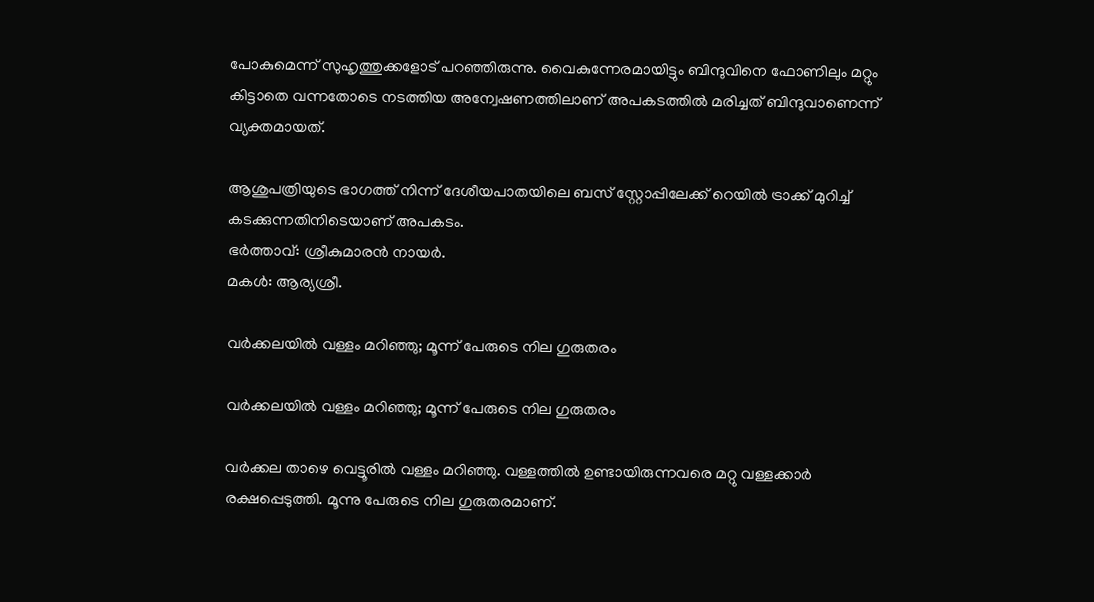പോകുമെന്ന് സുഹൃത്തുക്കളോട് പറഞ്ഞിരുന്നു. വൈകുന്നേരമായിട്ടും ബിന്ദുവിനെ ഫോണിലും മറ്റും കിട്ടാതെ വന്നതോടെ നടത്തിയ അന്വേഷണത്തിലാണ് അപകടത്തിൽ മരിച്ചത് ബിന്ദുവാണെന്ന് വ്യക്തമായത്.

ആശുപത്രിയുടെ ഭാഗത്ത് നിന്ന് ദേശീയപാതയിലെ ബസ് സ്റ്റോപ്പിലേക്ക് റെയിൽ ട്രാക്ക് മുറിച്ച് കടക്കുന്നതിനിടെയാണ് അപകടം.
ഭർത്താവ്: ശ്രീകുമാരൻ നായർ.
മകൾ: ആര്യശ്രീ.

വർക്കലയില്‍ വള്ളം മറിഞ്ഞു; മൂന്ന് പേരുടെ നില ഗുരുതരം

വർക്കലയില്‍ വള്ളം മറിഞ്ഞു; മൂന്ന് പേരുടെ നില ഗുരുതരം

വർക്കല താഴെ വെട്ടൂരിൽ വള്ളം മറിഞ്ഞു. വള്ളത്തിൽ ഉണ്ടായിരുന്നവരെ മറ്റു വള്ളക്കാർ രക്ഷപ്പെടുത്തി. മൂന്നു പേരുടെ നില ഗുരുതരമാണ്.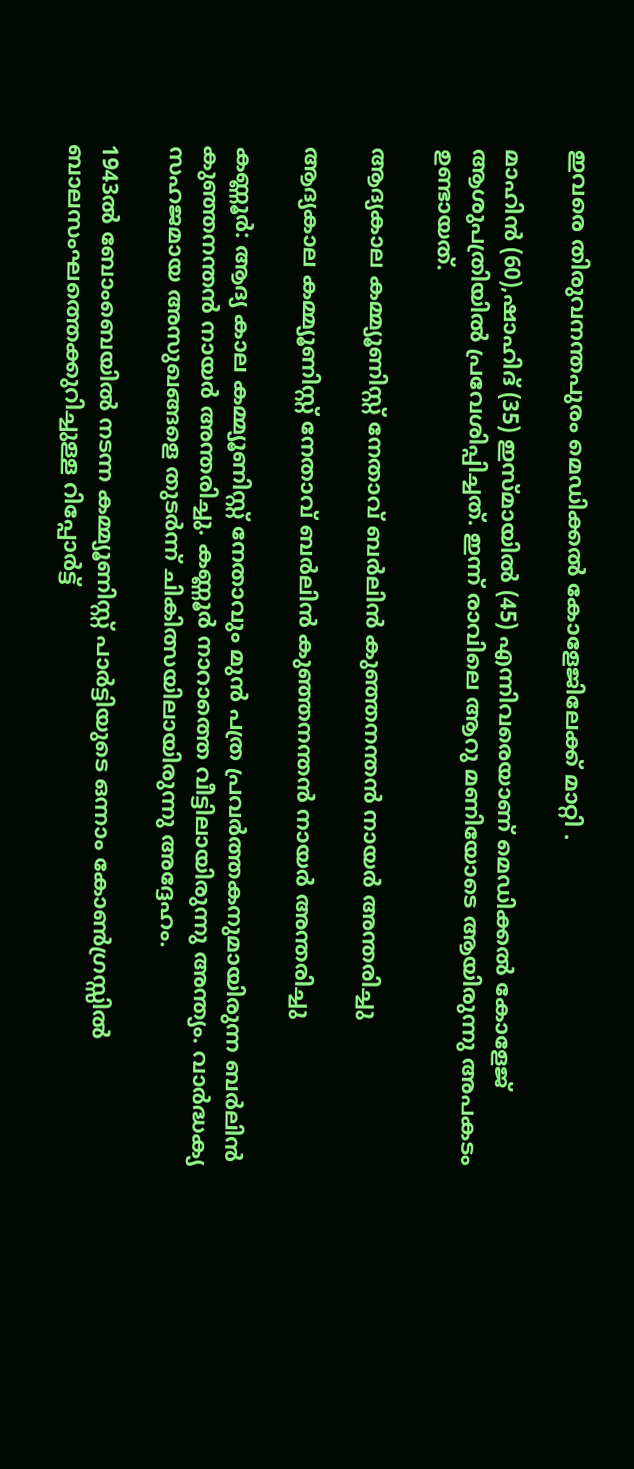ഇവരെ തിരുവനന്തപുരം മെഡിക്കൽ കോളേജിലേക്ക് മാറ്റി .

മാഹിൻ (60),ഷാഹിദ് (35) ഇസ്മായിൽ (45) എന്നിവരെയാണ് മെഡിക്കൽ കോളേജ് ആശുപത്രിയിൽ പ്രവേശിപ്പിച്ചത്. ഇന്ന് രാവിലെ ആറു മണിയോടെ ആയിരുന്നു അപകടം ഉണ്ടായത്.

ആദ്യകാല കമ്മ്യൂണിസ്റ്റ് നേതാവ് ബർലിൻ കുഞ്ഞനന്തൻ നായർ അന്തരിച്ചു

ആദ്യകാല കമ്മ്യൂണിസ്റ്റ് നേതാവ് ബർലിൻ കുഞ്ഞനന്തൻ നായർ അന്തരിച്ചു

കണ്ണൂർ: ആദ്യ കാല കമ്മ്യൂണിസ്റ്റ് നേതാവും മുൻ പത്ര പ്രവർത്തകനുമായിരുന്ന ബർലിൻ കുഞ്ഞനന്തൻ നായർ അന്തരിച്ചു. കണ്ണൂർ നാറാത്തെ വീട്ടിലായിരുന്നു അന്ത്യം. വാർദ്ധക്യ സഹജമായ അസുഖങ്ങളെ തുടർന്ന് ചികിത്സയിലായിരുന്നു അദ്ദേഹം.

1943ൽ ബോംബെയിൽ നടന്ന കമ്മ്യൂണിസ്റ്റ് പാർട്ടിയുടെ ഒന്നാം കോൺഗ്രസ്സിൽ ബാലസംഘത്തെക്കുറിച്ചുള്ള റിപ്പോർട്ട്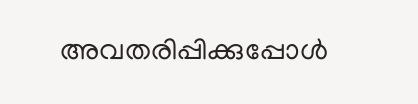അവതരിപ്പിക്കുപ്പോൾ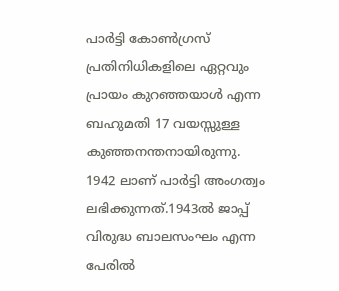പാര്‍ട്ടി കോണ്‍ഗ്രസ് പ്രതിനിധികളിലെ ഏറ്റവും പ്രായം കുറഞ്ഞയാൾ എന്ന ബഹുമതി 17 വയസ്സുള്ള കുഞ്ഞനന്തനായിരുന്നു. 1942 ലാണ് പാർട്ടി അംഗത്വം ലഭിക്കുന്നത്.1943ൽ ജാപ്പ് വിരുദ്ധ ബാലസംഘം എന്ന പേരിൽ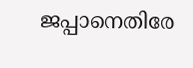ജപ്പാനെതിരേ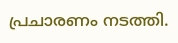പ്രചാരണം നടത്തി.